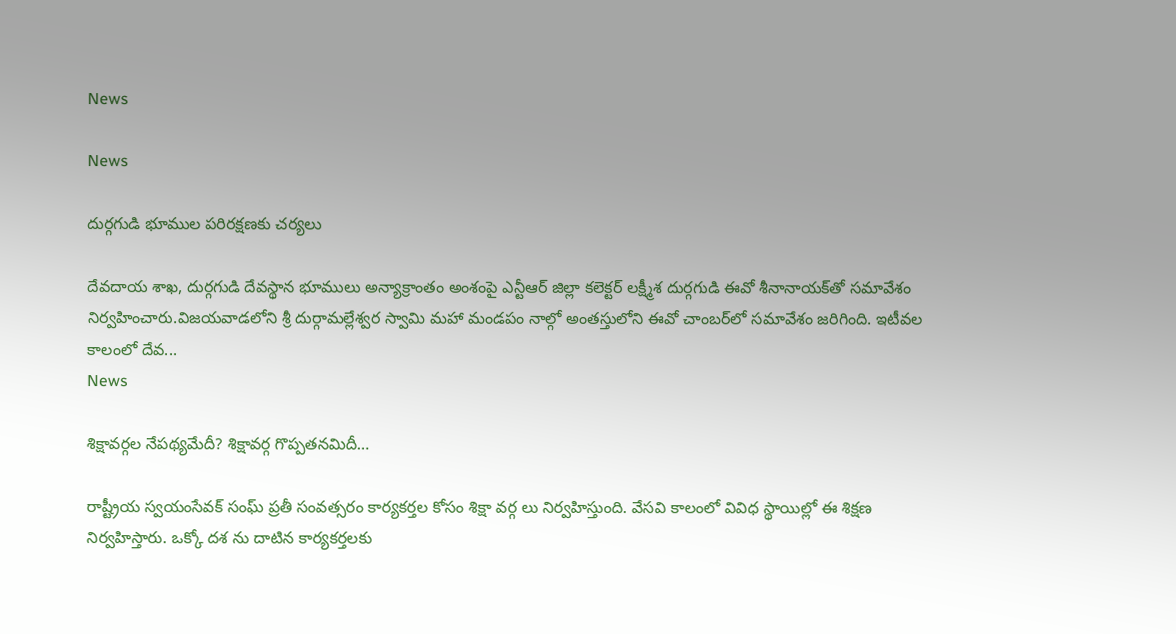News

News

దుర్గగుడి భూముల పరిరక్షణకు చర్యలు

దేవదాయ శాఖ, దుర్గగుడి దేవస్థాన భూములు అన్యాక్రాంతం అంశంపై ఎన్టీఆర్‌ జిల్లా కలెక్టర్‌ లక్ష్మీశ దుర్గగుడి ఈవో శీనానాయక్‌తో సమావేశం నిర్వహించారు.విజయవాడలోని శ్రీ దుర్గామల్లేశ్వర స్వామి మహా మండపం నాల్గో అంతస్తులోని ఈవో చాంబర్‌లో సమావేశం జరిగింది. ఇటీవల కాలంలో దేవ...
News

శిక్షావర్గల నేపథ్యమేదీ? శిక్షావర్గ గొప్పతనమిదీ…

రాష్ట్రీయ స్వయంసేవక్ సంఘ్ ప్రతీ సంవత్సరం కార్యకర్తల కోసం శిక్షా వర్గ లు నిర్వహిస్తుంది. వేసవి కాలంలో వివిధ స్థాయిల్లో ఈ శిక్షణ నిర్వహిస్తారు. ఒక్కో దశ ను దాటిన కార్యకర్తలకు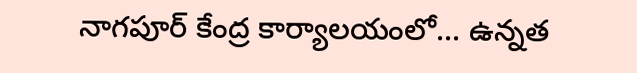నాగపూర్ కేంద్ర కార్యాలయంలో... ఉన్నత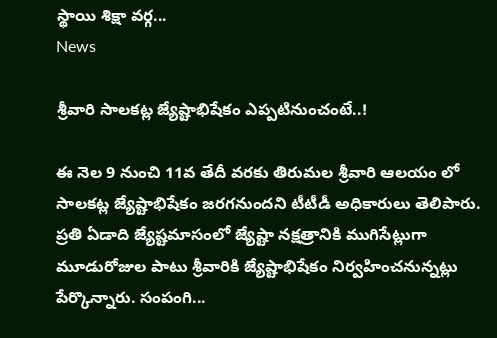స్థాయి శిక్షా వర్గ...
News

శ్రీవారి సాలకట్ల జ్యేష్టాభిషేకం ఎప్పటినుంచంటే..!

ఈ నెల 9 నుంచి 11వ తేదీ వరకు తిరుమల‌ శ్రీవారి ఆలయం లో సాలకట్ల జ్యేష్టాభిషేకం జ‌రగ‌నుందని టీటీడీ అధికారులు తెలిపారు. ప్రతి ఏడాది జ్యేష్టమాసంలో జ్యేష్టా నక్షత్రానికి ముగిసేట్లుగా మూడురోజుల‌ పాటు శ్రీవారికి జ్యేష్టాభిషేకం నిర్వహించనున్నట్లు పేర్కొన్నారు. సంపంగి...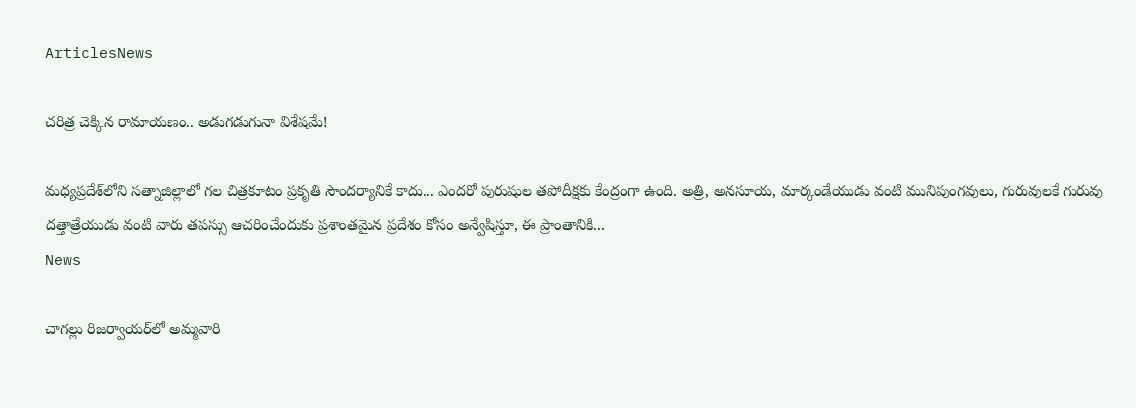ArticlesNews

చరిత్ర చెక్కిన రామాయణం.. అడుగడుగునా విశేషమే!

మధ్యప్రదేశ్‌లోని సత్నాజిల్లాలో గల చిత్రకూటం ప్రకృతి సౌందర్యానికే కాదు... ఎందరో పురుషుల తపోదీక్షకు కేంద్రంగా ఉంది. అత్రి, అనసూయ, మార్కండేయుడు వంటి మునిపుంగవులు, గురువులకే గురువు దత్తాత్రేయుడు వంటి వారు తపస్సు ఆచరించేందుకు ప్రశాంతమైన ప్రదేశం కోసం అన్వేషిస్తూ, ఈ ప్రాంతానికి...
News

చాగల్లు రిజర్వాయర్‌లో అమ్మవారి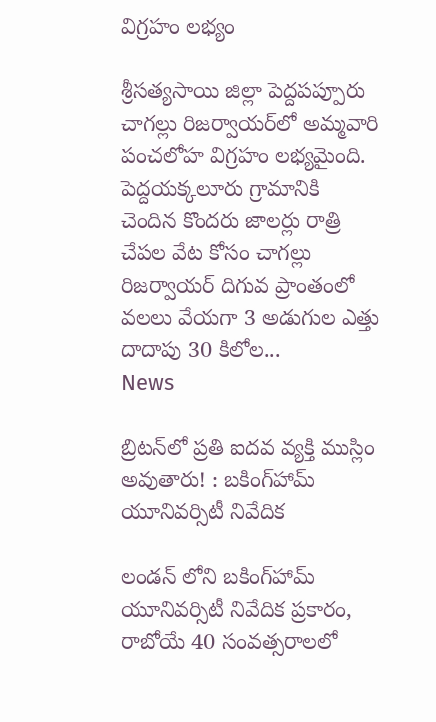విగ్రహం లభ్యం

శ్రీసత్యసాయి జిల్లా పెద్దపప్పూరు చాగల్లు రిజర్వాయర్‌లో అమ్మవారి పంచలోహ విగ్రహం లభ్యమైంది. పెద్దయక్కలూరు గ్రామానికి చెందిన కొందరు జాలర్లు రాత్రి చేపల వేట కోసం చాగల్లు రిజర్వాయర్‌ దిగువ ప్రాంతంలో వలలు వేయగా 3 అడుగుల ఎత్తు దాదాపు 30 కిలోల...
News

బ్రిటన్‌లో ప్రతి ఐదవ వ్యక్తి ముస్లిం అవుతారు! : బకింగ్‌హామ్ యూనివర్సిటీ నివేదిక

లండన్ లోని బకింగ్‌హామ్ యూనివర్సిటీ నివేదిక ప్రకారం, రాబోయే 40 సంవత్సరాలలో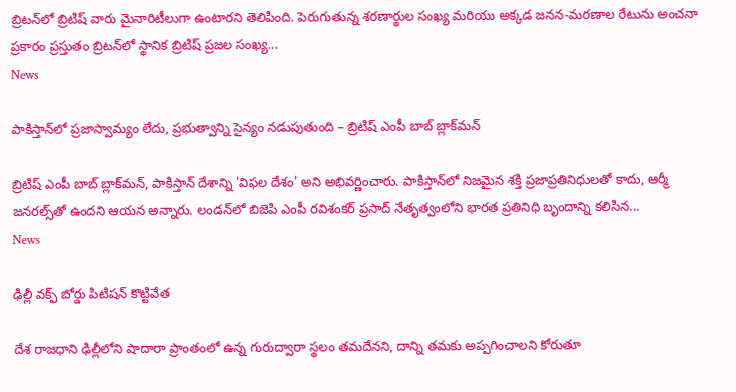బ్రిటన్‌లో బ్రిటిష్ వారు మైనారిటీలుగా ఉంటారని తెలిపింది. పెరుగుతున్న శరణార్థుల సంఖ్య మరియు అక్కడ జనన-మరణాల రేటును అంచనా ప్రకారం ప్రస్తుతం బ్రిటన్‌లో స్థానిక బ్రిటిష్ ప్రజల సంఖ్య...
News

పాకిస్తాన్‌లో ప్రజాస్వామ్యం లేదు, ప్రభుత్వాన్ని సైన్యం నడుపుతుంది – బ్రిటిష్ ఎంపీ బాబ్ బ్లాక్‌మన్

బ్రిటిష్ ఎంపీ బాబ్ బ్లాక్‌మన్, పాకిస్తాన్‌ దేశాన్ని 'విఫల దేశం' అని అభివర్ణించారు. పాకిస్తాన్‌లో నిజమైన శక్తి ప్రజాప్రతినిధులతో కాదు, ఆర్మీ జనరల్స్‌తో ఉందని ఆయన అన్నారు. లండన్‌లో బిజెపి ఎంపీ రవిశంకర్ ప్రసాద్ నేతృత్వంలోని భారత ప్రతినిధి బృందాన్ని కలిసిన...
News

ఢిల్లీ వక్ఫ్‌ బోర్డు పిటిషన్‌ కొట్టివేత

దేశ రాజధాని ఢిల్లీలోని షాదారా ప్రాంతంలో ఉన్న గురుద్వారా స్థలం తమదేనని, దాన్ని తమకు అప్పగించాలని కోరుతూ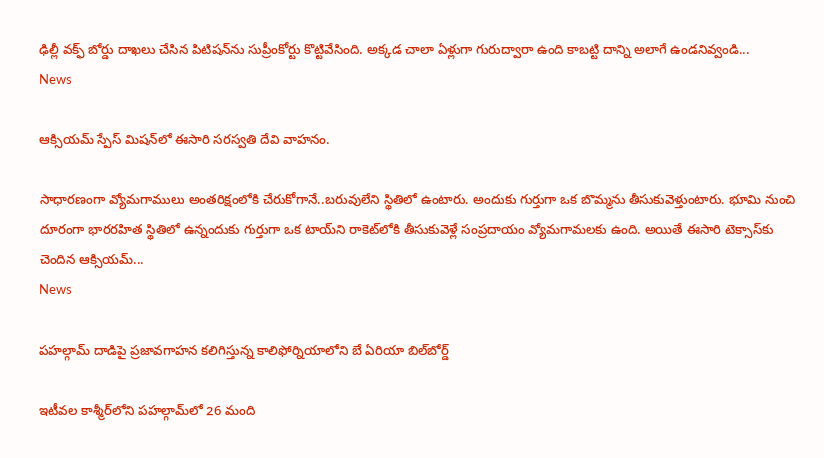ఢిల్లీ వక్ఫ్‌ బోర్డు దాఖలు చేసిన పిటిషన్‌ను సుప్రీంకోర్టు కొట్టివేసింది. అక్కడ చాలా ఏళ్లుగా గురుద్వారా ఉంది కాబట్టి దాన్ని అలాగే ఉండనివ్వండి...
News

ఆక్సియమ్ స్పేస్ మిషన్‌లో ఈసారి సరస్వతి దేవి వాహనం.

సాధారణంగా వ్యోమగాములు అంతరిక్షంలోకి చేరుకోగానే..బరువులేని స్థితిలో ఉంటారు. అందుకు గుర్తుగా ఒక బొమ్మను తీసుకువెళ్తుంటారు. భూమి నుంచి దూరంగా భారరహిత స్థితిలో ఉన్నందుకు గుర్తుగా ఒక టాయ్‌ని రాకెట్‌లోకి తీసుకువెళ్లే సంప్రదాయం వ్యోమగామలకు ఉంది. అయితే ఈసారి టెక్సాస్‌కు చెందిన ఆక్సియమ్...
News

పహల్గామ్ దాడిపై ప్రజావగాహన కలిగిస్తున్న కాలిఫోర్నియాలోని బే ఏరియా బిల్‌బోర్డ్

ఇటీవల కాశ్మీర్‌లోని పహల్గామ్‌లో 26 మంది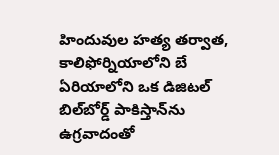హిందువుల హత్య తర్వాత, కాలిఫోర్నియాలోని బే ఏరియాలోని ఒక డిజిటల్ బిల్‌బోర్డ్ పాకిస్తాన్‌ను ఉగ్రవాదంతో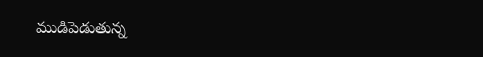ముడిపెడుతున్న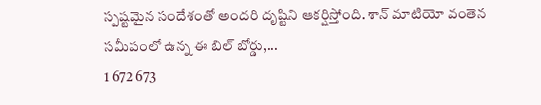స్పష్టమైన సందేశంతో అందరి దృష్టిని ఆకర్షిస్తోంది. శాన్ మాటియో వంతెన సమీపంలో ఉన్న ఈ బిల్ బోర్డు,...
1 672 673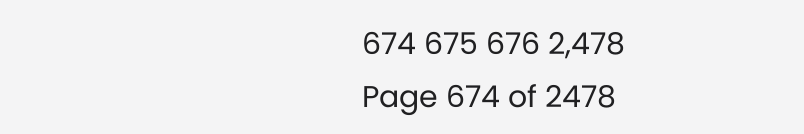674 675 676 2,478
Page 674 of 2478